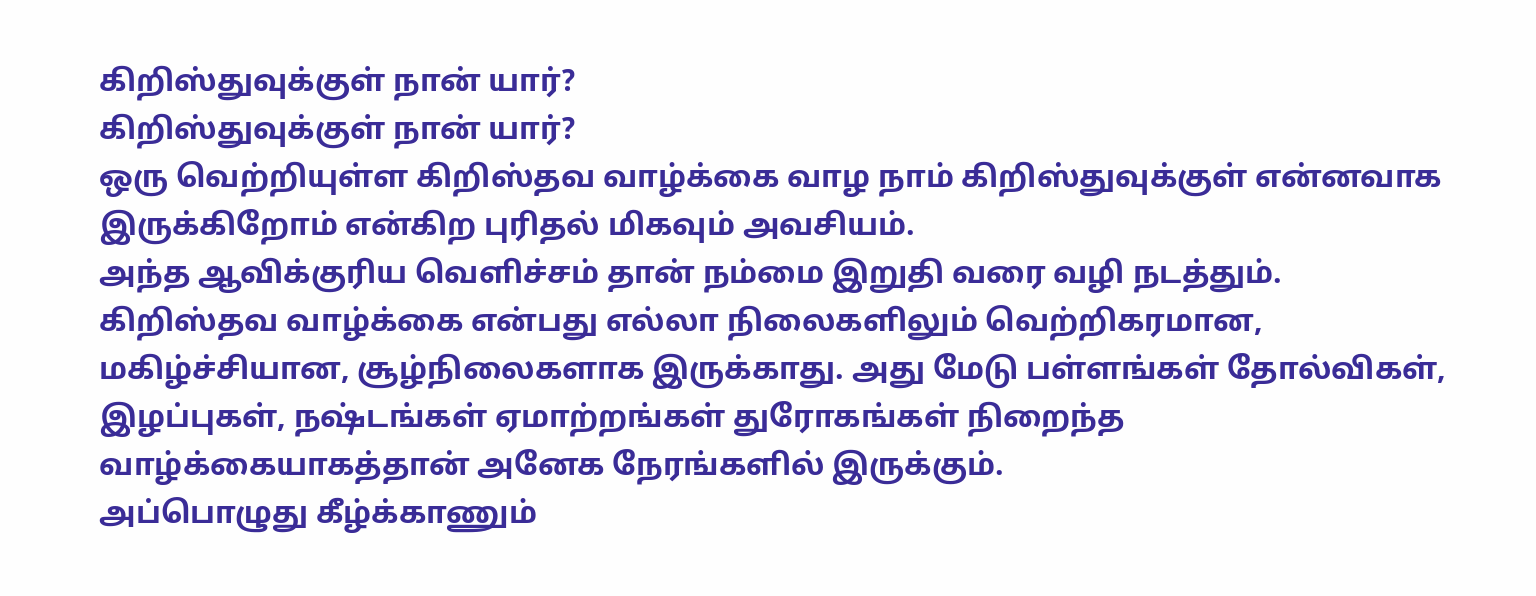கிறிஸ்துவுக்குள் நான் யார்?
கிறிஸ்துவுக்குள் நான் யார்?
ஒரு வெற்றியுள்ள கிறிஸ்தவ வாழ்க்கை வாழ நாம் கிறிஸ்துவுக்குள் என்னவாக இருக்கிறோம் என்கிற புரிதல் மிகவும் அவசியம்.
அந்த ஆவிக்குரிய வெளிச்சம் தான் நம்மை இறுதி வரை வழி நடத்தும்.
கிறிஸ்தவ வாழ்க்கை என்பது எல்லா நிலைகளிலும் வெற்றிகரமான, மகிழ்ச்சியான, சூழ்நிலைகளாக இருக்காது. அது மேடு பள்ளங்கள் தோல்விகள், இழப்புகள், நஷ்டங்கள் ஏமாற்றங்கள் துரோகங்கள் நிறைந்த வாழ்க்கையாகத்தான் அனேக நேரங்களில் இருக்கும்.
அப்பொழுது கீழ்க்காணும்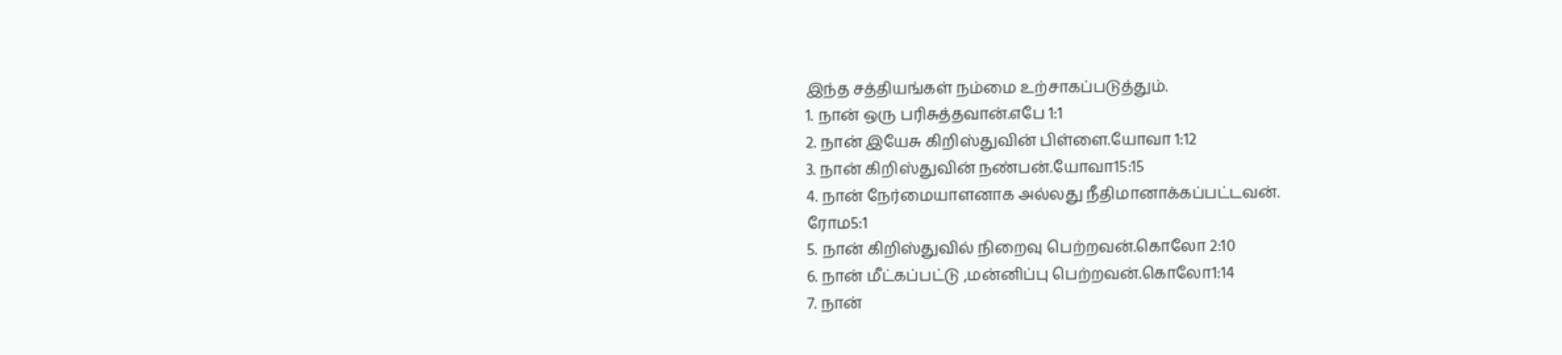இந்த சத்தியங்கள் நம்மை உற்சாகப்படுத்தும்.
1. நான் ஒரு பரிசுத்தவான்.எபே 1:1
2. நான் இயேசு கிறிஸ்துவின் பிள்ளை.யோவா 1:12
3. நான் கிறிஸ்துவின் நண்பன்.யோவா15:15
4. நான் நேர்மையாளனாக அல்லது நீதிமானாக்கப்பட்டவன்.
ரோம5:1
5. நான் கிறிஸ்துவில் நிறைவு பெற்றவன்.கொலோ 2:10
6. நான் மீட்கப்பட்டு ,மன்னிப்பு பெற்றவன்.கொலோ1:14
7. நான்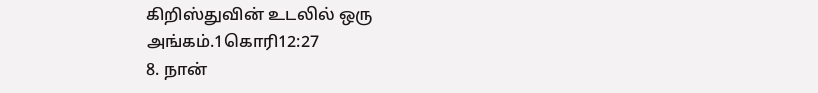கிறிஸ்துவின் உடலில் ஒரு அங்கம்.1கொரி12:27
8. நான்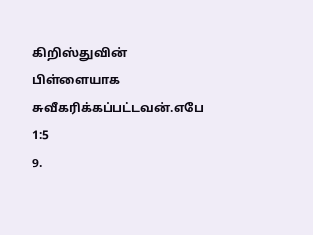கிறிஸ்துவின் பிள்ளையாக சுவீகரிக்கப்பட்டவன்.எபே 1:5
9.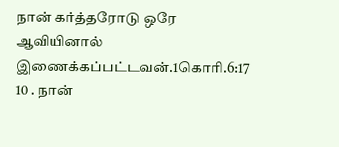நான் கர்த்தரோடு ஒரே ஆவியினால் இணைக்கப்பட்டவன்.1கொரி.6:17
10 . நான்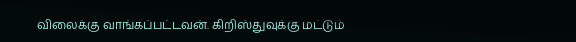விலைக்கு வாங்கப்பட்டவன். கிறிஸ்துவுக்கு மட்டும்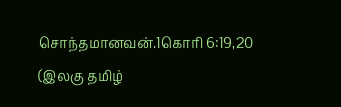சொந்தமானவன்.1கொரி 6:19,20
(இலகு தமிழ்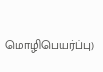மொழிபெயர்ப்பு)